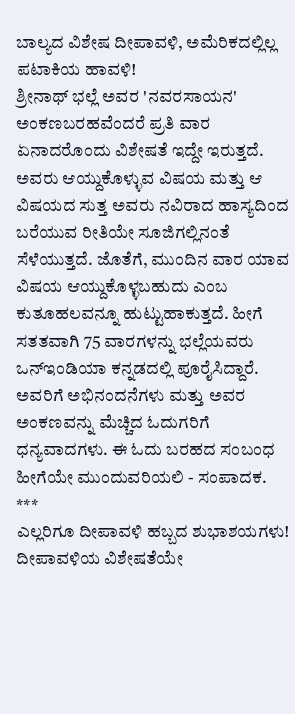ಬಾಲ್ಯದ ವಿಶೇಷ ದೀಪಾವಳಿ, ಅಮೆರಿಕದಲ್ಲಿಲ್ಲ ಪಟಾಕಿಯ ಹಾವಳಿ!
ಶ್ರೀನಾಥ್ ಭಲ್ಲೆ ಅವರ 'ನವರಸಾಯನ' ಅಂಕಣಬರಹವೆಂದರೆ ಪ್ರತಿ ವಾರ ಏನಾದರೊಂದು ವಿಶೇಷತೆ ಇದ್ದೇ ಇರುತ್ತದೆ. ಅವರು ಆಯ್ದುಕೊಳ್ಳುವ ವಿಷಯ ಮತ್ತು ಆ ವಿಷಯದ ಸುತ್ತ ಅವರು ನವಿರಾದ ಹಾಸ್ಯದಿಂದ ಬರೆಯುವ ರೀತಿಯೇ ಸೂಜಿಗಲ್ಲಿನಂತೆ ಸೆಳೆಯುತ್ತದೆ. ಜೊತೆಗೆ, ಮುಂದಿನ ವಾರ ಯಾವ ವಿಷಯ ಆಯ್ದುಕೊಳ್ಳಬಹುದು ಎಂಬ ಕುತೂಹಲವನ್ನೂ ಹುಟ್ಟುಹಾಕುತ್ತದೆ. ಹೀಗೆ ಸತತವಾಗಿ 75 ವಾರಗಳನ್ನು ಭಲ್ಲೆಯವರು ಒನ್ಇಂಡಿಯಾ ಕನ್ನಡದಲ್ಲಿ ಪೂರೈಸಿದ್ದಾರೆ. ಅವರಿಗೆ ಅಭಿನಂದನೆಗಳು ಮತ್ತು ಅವರ ಅಂಕಣವನ್ನು ಮೆಚ್ಚಿದ ಓದುಗರಿಗೆ ಧನ್ಯವಾದಗಳು. ಈ ಓದು ಬರಹದ ಸಂಬಂಧ ಹೀಗೆಯೇ ಮುಂದುವರಿಯಲಿ - ಸಂಪಾದಕ.
***
ಎಲ್ಲರಿಗೂ ದೀಪಾವಳಿ ಹಬ್ಬದ ಶುಭಾಶಯಗಳು! ದೀಪಾವಳಿಯ ವಿಶೇಷತೆಯೇ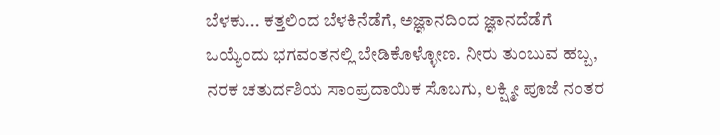ಬೆಳಕು... ಕತ್ತಲಿಂದ ಬೆಳಕಿನೆಡೆಗೆ, ಅಜ್ಞಾನದಿಂದ ಜ್ಞಾನದೆಡೆಗೆ ಒಯ್ಯೆಂದು ಭಗವಂತನಲ್ಲಿ ಬೇಡಿಕೊಳ್ಳೋಣ. ನೀರು ತುಂಬುವ ಹಬ್ಬ, ನರಕ ಚತುರ್ದಶಿಯ ಸಾಂಪ್ರದಾಯಿಕ ಸೊಬಗು, ಲಕ್ಷ್ಮೀ ಪೂಜೆ ನಂತರ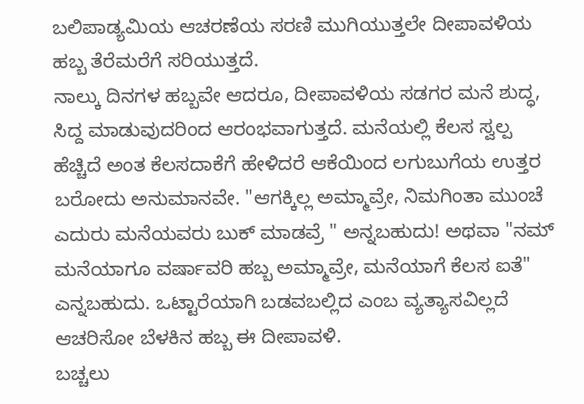ಬಲಿಪಾಡ್ಯಮಿಯ ಆಚರಣೆಯ ಸರಣಿ ಮುಗಿಯುತ್ತಲೇ ದೀಪಾವಳಿಯ ಹಬ್ಬ ತೆರೆಮರೆಗೆ ಸರಿಯುತ್ತದೆ.
ನಾಲ್ಕು ದಿನಗಳ ಹಬ್ಬವೇ ಆದರೂ, ದೀಪಾವಳಿಯ ಸಡಗರ ಮನೆ ಶುದ್ಧ, ಸಿದ್ದ ಮಾಡುವುದರಿಂದ ಆರಂಭವಾಗುತ್ತದೆ. ಮನೆಯಲ್ಲಿ ಕೆಲಸ ಸ್ವಲ್ಪ ಹೆಚ್ಚಿದೆ ಅಂತ ಕೆಲಸದಾಕೆಗೆ ಹೇಳಿದರೆ ಆಕೆಯಿಂದ ಲಗುಬುಗೆಯ ಉತ್ತರ ಬರೋದು ಅನುಮಾನವೇ. "ಆಗಕ್ಕಿಲ್ಲ ಅಮ್ಮಾವ್ರೇ, ನಿಮಗಿಂತಾ ಮುಂಚೆ ಎದುರು ಮನೆಯವರು ಬುಕ್ ಮಾಡವ್ರೆ " ಅನ್ನಬಹುದು! ಅಥವಾ "ನಮ್ ಮನೆಯಾಗೂ ವರ್ಷಾವರಿ ಹಬ್ಬ ಅಮ್ಮಾವ್ರೇ, ಮನೆಯಾಗೆ ಕೆಲಸ ಐತೆ" ಎನ್ನಬಹುದು. ಒಟ್ಟಾರೆಯಾಗಿ ಬಡವಬಲ್ಲಿದ ಎಂಬ ವ್ಯತ್ಯಾಸವಿಲ್ಲದೆ ಆಚರಿಸೋ ಬೆಳಕಿನ ಹಬ್ಬ ಈ ದೀಪಾವಳಿ.
ಬಚ್ಚಲು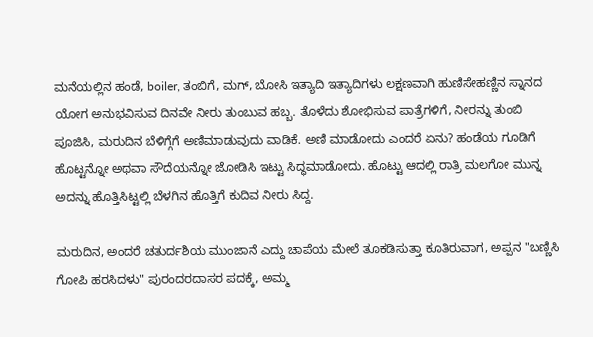ಮನೆಯಲ್ಲಿನ ಹಂಡೆ, boiler, ತಂಬಿಗೆ, ಮಗ್, ಬೋಸಿ ಇತ್ಯಾದಿ ಇತ್ಯಾದಿಗಳು ಲಕ್ಷಣವಾಗಿ ಹುಣಿಸೇಹಣ್ಣಿನ ಸ್ನಾನದ ಯೋಗ ಅನುಭವಿಸುವ ದಿನವೇ ನೀರು ತುಂಬುವ ಹಬ್ಬ. ತೊಳೆದು ಶೋಭಿಸುವ ಪಾತ್ರೆಗಳಿಗೆ, ನೀರನ್ನು ತುಂಬಿ ಪೂಜಿಸಿ, ಮರುದಿನ ಬೆಳಿಗ್ಗೆಗೆ ಅಣಿಮಾಡುವುದು ವಾಡಿಕೆ. ಅಣಿ ಮಾಡೋದು ಎಂದರೆ ಏನು? ಹಂಡೆಯ ಗೂಡಿಗೆ ಹೊಟ್ಟನ್ನೋ ಅಥವಾ ಸೌದೆಯನ್ನೋ ಜೋಡಿಸಿ ಇಟ್ಟು ಸಿದ್ಧಮಾಡೋದು. ಹೊಟ್ಟು ಆದಲ್ಲಿ ರಾತ್ರಿ ಮಲಗೋ ಮುನ್ನ ಅದನ್ನು ಹೊತ್ತಿಸಿಟ್ಟಲ್ಲಿ ಬೆಳಗಿನ ಹೊತ್ತಿಗೆ ಕುದಿವ ನೀರು ಸಿದ್ದ.

ಮರುದಿನ, ಅಂದರೆ ಚತುರ್ದಶಿಯ ಮುಂಜಾನೆ ಎದ್ದು ಚಾಪೆಯ ಮೇಲೆ ತೂಕಡಿಸುತ್ತಾ ಕೂತಿರುವಾಗ, ಅಪ್ಪನ "ಬಣ್ಣಿಸಿ ಗೋಪಿ ಹರಸಿದಳು" ಪುರಂದರದಾಸರ ಪದಕ್ಕೆ, ಅಮ್ಮ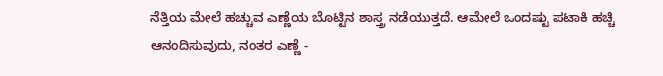ನೆತ್ತಿಯ ಮೇಲೆ ಹಚ್ಚುವ ಎಣ್ಣೆಯ ಬೊಟ್ಟಿನ ಶಾಸ್ತ್ರ ನಡೆಯುತ್ತದೆ. ಆಮೇಲೆ ಒಂದಷ್ಟು ಪಟಾಕಿ ಹಚ್ಚಿ ಆನಂದಿಸುವುದು, ನಂತರ ಎಣ್ಣೆ -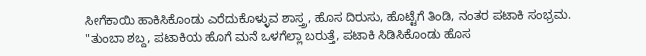ಸೀಗೆಕಾಯಿ ಹಾಕಿಸಿಕೊಂಡು ಎರೆದುಕೊಳ್ಳುವ ಶಾಸ್ತ್ರ, ಹೊಸ ದಿರುಸು, ಹೊಟ್ಟೆಗೆ ತಿಂಡಿ, ನಂತರ ಪಟಾಕಿ ಸಂಭ್ರಮ. "ತುಂಬಾ ಶಬ್ದ, ಪಟಾಕಿಯ ಹೊಗೆ ಮನೆ ಒಳಗೆಲ್ಲಾ ಬರುತ್ತೆ, ಪಟಾಕಿ ಸಿಡಿಸಿಕೊಂಡು ಹೊಸ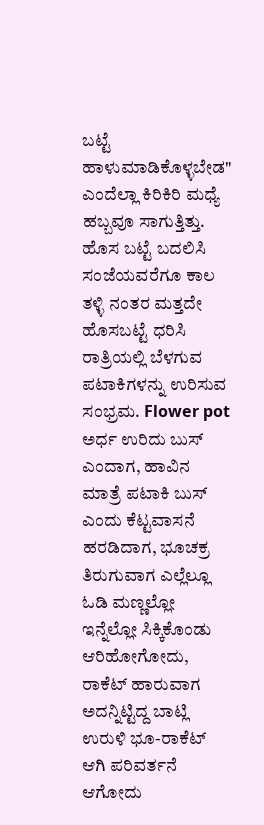ಬಟ್ಟೆ ಹಾಳುಮಾಡಿಕೊಳ್ಳಬೇಡ" ಎಂದೆಲ್ಲಾ ಕಿರಿಕಿರಿ ಮಧ್ಯೆ ಹಬ್ಬವೂ ಸಾಗುತ್ತಿತ್ತು.
ಹೊಸ ಬಟ್ಟೆ ಬದಲಿಸಿ ಸಂಜೆಯವರೆಗೂ ಕಾಲ ತಳ್ಳಿ ನಂತರ ಮತ್ತದೇ ಹೊಸಬಟ್ಟೆ ಧರಿಸಿ ರಾತ್ರಿಯಲ್ಲಿ ಬೆಳಗುವ ಪಟಾಕಿಗಳನ್ನು ಉರಿಸುವ ಸಂಭ್ರಮ. Flower pot ಅರ್ಧ ಉರಿದು ಬುಸ್ ಎಂದಾಗ, ಹಾವಿನ ಮಾತ್ರೆ ಪಟಾಕಿ ಬುಸ್ ಎಂದು ಕೆಟ್ಟವಾಸನೆ ಹರಡಿದಾಗ, ಭೂಚಕ್ರ ತಿರುಗುವಾಗ ಎಲ್ಲೆಲ್ಲೂ ಓಡಿ ಮಣ್ಣಲ್ಲೋ ಇನ್ನೆಲ್ಲೋ ಸಿಕ್ಕಿಕೊಂಡು ಆರಿಹೋಗೋದು, ರಾಕೆಟ್ ಹಾರುವಾಗ ಅದನ್ನಿಟ್ಟಿದ್ದ ಬಾಟ್ಲಿ ಉರುಳಿ ಭೂ-ರಾಕೆಟ್ ಆಗಿ ಪರಿವರ್ತನೆ ಆಗೋದು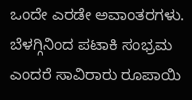ಒಂದೇ ಎರಡೇ ಅವಾಂತರಗಳು.
ಬೆಳಗ್ಗಿನಿಂದ ಪಟಾಕಿ ಸಂಭ್ರಮ ಎಂದರೆ ಸಾವಿರಾರು ರೂಪಾಯಿ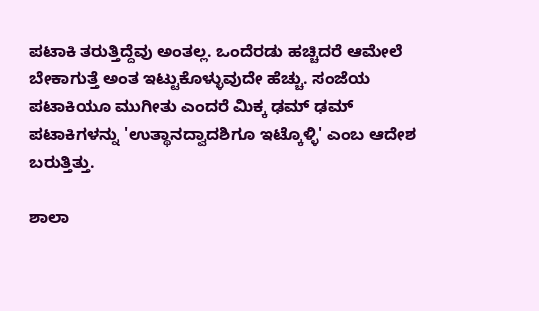ಪಟಾಕಿ ತರುತ್ತಿದ್ದೆವು ಅಂತಲ್ಲ. ಒಂದೆರಡು ಹಚ್ಚಿದರೆ ಆಮೇಲೆ ಬೇಕಾಗುತ್ತೆ ಅಂತ ಇಟ್ಟುಕೊಳ್ಳುವುದೇ ಹೆಚ್ಚು. ಸಂಜೆಯ ಪಟಾಕಿಯೂ ಮುಗೀತು ಎಂದರೆ ಮಿಕ್ಕ ಢಮ್ ಢಮ್ ಪಟಾಕಿಗಳನ್ನು 'ಉತ್ಥಾನದ್ವಾದಶಿಗೂ ಇಟ್ಕೊಳ್ಳಿ' ಎಂಬ ಆದೇಶ ಬರುತ್ತಿತ್ತು.

ಶಾಲಾ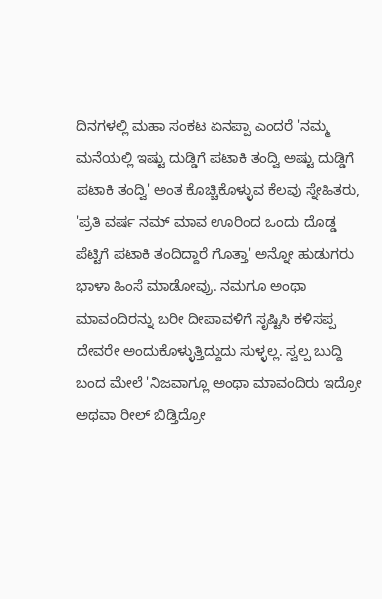ದಿನಗಳಲ್ಲಿ ಮಹಾ ಸಂಕಟ ಏನಪ್ಪಾ ಎಂದರೆ 'ನಮ್ಮ ಮನೆಯಲ್ಲಿ ಇಷ್ಟು ದುಡ್ಡಿಗೆ ಪಟಾಕಿ ತಂದ್ವಿ ಅಷ್ಟು ದುಡ್ಡಿಗೆ ಪಟಾಕಿ ತಂದ್ವಿ' ಅಂತ ಕೊಚ್ಚಿಕೊಳ್ಳುವ ಕೆಲವು ಸ್ನೇಹಿತರು, 'ಪ್ರತಿ ವರ್ಷ ನಮ್ ಮಾವ ಊರಿಂದ ಒಂದು ದೊಡ್ಡ ಪೆಟ್ಟಿಗೆ ಪಟಾಕಿ ತಂದಿದ್ದಾರೆ ಗೊತ್ತಾ' ಅನ್ನೋ ಹುಡುಗರು ಭಾಳಾ ಹಿಂಸೆ ಮಾಡೋವ್ರು. ನಮಗೂ ಅಂಥಾ ಮಾವಂದಿರನ್ನು ಬರೀ ದೀಪಾವಳಿಗೆ ಸೃಷ್ಟಿಸಿ ಕಳಿಸಪ್ಪ ದೇವರೇ ಅಂದುಕೊಳ್ಳುತ್ತಿದ್ದುದು ಸುಳ್ಳಲ್ಲ. ಸ್ವಲ್ಪ ಬುದ್ದಿ ಬಂದ ಮೇಲೆ 'ನಿಜವಾಗ್ಲೂ ಅಂಥಾ ಮಾವಂದಿರು ಇದ್ರೋ ಅಥವಾ ರೀಲ್ ಬಿಡ್ತಿದ್ರೋ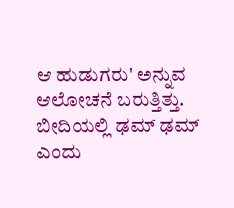ಆ ಹುಡುಗರು' ಅನ್ನುವ ಆಲೋಚನೆ ಬರುತ್ತಿತ್ತು.
ಬೀದಿಯಲ್ಲಿ ಢಮ್ ಢಮ್ ಎಂದು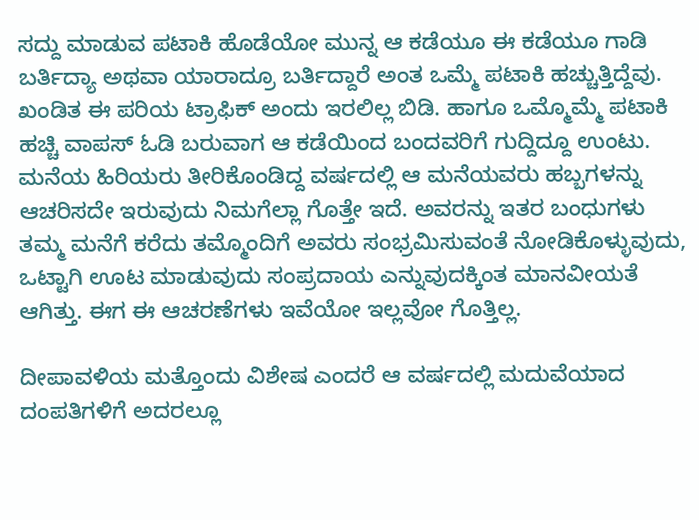ಸದ್ದು ಮಾಡುವ ಪಟಾಕಿ ಹೊಡೆಯೋ ಮುನ್ನ ಆ ಕಡೆಯೂ ಈ ಕಡೆಯೂ ಗಾಡಿ ಬರ್ತಿದ್ಯಾ ಅಥವಾ ಯಾರಾದ್ರೂ ಬರ್ತಿದ್ದಾರೆ ಅಂತ ಒಮ್ಮೆ ಪಟಾಕಿ ಹಚ್ಚುತ್ತಿದ್ದೆವು. ಖಂಡಿತ ಈ ಪರಿಯ ಟ್ರಾಫಿಕ್ ಅಂದು ಇರಲಿಲ್ಲ ಬಿಡಿ. ಹಾಗೂ ಒಮ್ಮೊಮ್ಮೆ ಪಟಾಕಿ ಹಚ್ಚಿ ವಾಪಸ್ ಓಡಿ ಬರುವಾಗ ಆ ಕಡೆಯಿಂದ ಬಂದವರಿಗೆ ಗುದ್ದಿದ್ದೂ ಉಂಟು.
ಮನೆಯ ಹಿರಿಯರು ತೀರಿಕೊಂಡಿದ್ದ ವರ್ಷದಲ್ಲಿ ಆ ಮನೆಯವರು ಹಬ್ಬಗಳನ್ನು ಆಚರಿಸದೇ ಇರುವುದು ನಿಮಗೆಲ್ಲಾ ಗೊತ್ತೇ ಇದೆ. ಅವರನ್ನು ಇತರ ಬಂಧುಗಳು ತಮ್ಮ ಮನೆಗೆ ಕರೆದು ತಮ್ಮೊಂದಿಗೆ ಅವರು ಸಂಭ್ರಮಿಸುವಂತೆ ನೋಡಿಕೊಳ್ಳುವುದು, ಒಟ್ಟಾಗಿ ಊಟ ಮಾಡುವುದು ಸಂಪ್ರದಾಯ ಎನ್ನುವುದಕ್ಕಿಂತ ಮಾನವೀಯತೆ ಆಗಿತ್ತು. ಈಗ ಈ ಆಚರಣೆಗಳು ಇವೆಯೋ ಇಲ್ಲವೋ ಗೊತ್ತಿಲ್ಲ.

ದೀಪಾವಳಿಯ ಮತ್ತೊಂದು ವಿಶೇಷ ಎಂದರೆ ಆ ವರ್ಷದಲ್ಲಿ ಮದುವೆಯಾದ ದಂಪತಿಗಳಿಗೆ ಅದರಲ್ಲೂ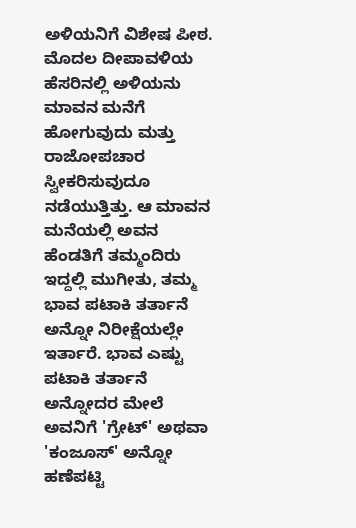ಅಳಿಯನಿಗೆ ವಿಶೇಷ ಪೀಠ. ಮೊದಲ ದೀಪಾವಳಿಯ ಹೆಸರಿನಲ್ಲಿ ಅಳಿಯನು ಮಾವನ ಮನೆಗೆ ಹೋಗುವುದು ಮತ್ತು ರಾಜೋಪಚಾರ ಸ್ವೀಕರಿಸುವುದೂ ನಡೆಯುತ್ತಿತ್ತು. ಆ ಮಾವನ ಮನೆಯಲ್ಲಿ ಅವನ ಹೆಂಡತಿಗೆ ತಮ್ಮಂದಿರು ಇದ್ದಲ್ಲಿ ಮುಗೀತು, ತಮ್ಮ ಭಾವ ಪಟಾಕಿ ತರ್ತಾನೆ ಅನ್ನೋ ನಿರೀಕ್ಷೆಯಲ್ಲೇ ಇರ್ತಾರೆ. ಭಾವ ಎಷ್ಟು ಪಟಾಕಿ ತರ್ತಾನೆ ಅನ್ನೋದರ ಮೇಲೆ ಅವನಿಗೆ 'ಗ್ರೇಟ್' ಅಥವಾ 'ಕಂಜೂಸ್' ಅನ್ನೋ ಹಣೆಪಟ್ಟಿ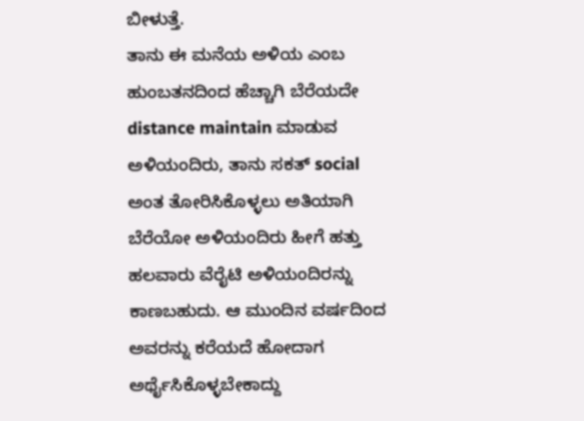ಬೀಳುತ್ತೆ.
ತಾನು ಈ ಮನೆಯ ಅಳಿಯ ಎಂಬ ಹುಂಬತನದಿಂದ ಹೆಚ್ಚಾಗಿ ಬೆರೆಯದೇ distance maintain ಮಾಡುವ ಅಳಿಯಂದಿರು, ತಾನು ಸಕತ್ social ಅಂತ ತೋರಿಸಿಕೊಳ್ಳಲು ಅತಿಯಾಗಿ ಬೆರೆಯೋ ಅಳಿಯಂದಿರು ಹೀಗೆ ಹತ್ತು ಹಲವಾರು ವೆರೈಟಿ ಅಳಿಯಂದಿರನ್ನು ಕಾಣಬಹುದು. ಆ ಮುಂದಿನ ವರ್ಷದಿಂದ ಅವರನ್ನು ಕರೆಯದೆ ಹೋದಾಗ ಅರ್ಥೈಸಿಕೊಳ್ಳಬೇಕಾದ್ದು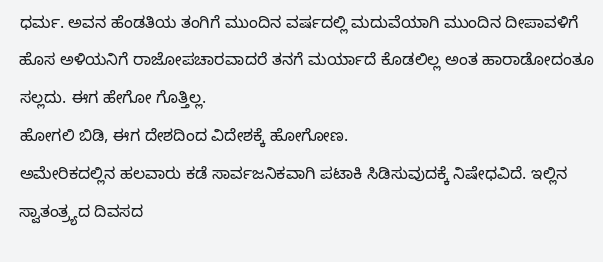ಧರ್ಮ. ಅವನ ಹೆಂಡತಿಯ ತಂಗಿಗೆ ಮುಂದಿನ ವರ್ಷದಲ್ಲಿ ಮದುವೆಯಾಗಿ ಮುಂದಿನ ದೀಪಾವಳಿಗೆ ಹೊಸ ಅಳಿಯನಿಗೆ ರಾಜೋಪಚಾರವಾದರೆ ತನಗೆ ಮರ್ಯಾದೆ ಕೊಡಲಿಲ್ಲ ಅಂತ ಹಾರಾಡೋದಂತೂ ಸಲ್ಲದು. ಈಗ ಹೇಗೋ ಗೊತ್ತಿಲ್ಲ.
ಹೋಗಲಿ ಬಿಡಿ, ಈಗ ದೇಶದಿಂದ ವಿದೇಶಕ್ಕೆ ಹೋಗೋಣ.
ಅಮೇರಿಕದಲ್ಲಿನ ಹಲವಾರು ಕಡೆ ಸಾರ್ವಜನಿಕವಾಗಿ ಪಟಾಕಿ ಸಿಡಿಸುವುದಕ್ಕೆ ನಿಷೇಧವಿದೆ. ಇಲ್ಲಿನ ಸ್ವಾತಂತ್ರ್ಯದ ದಿವಸದ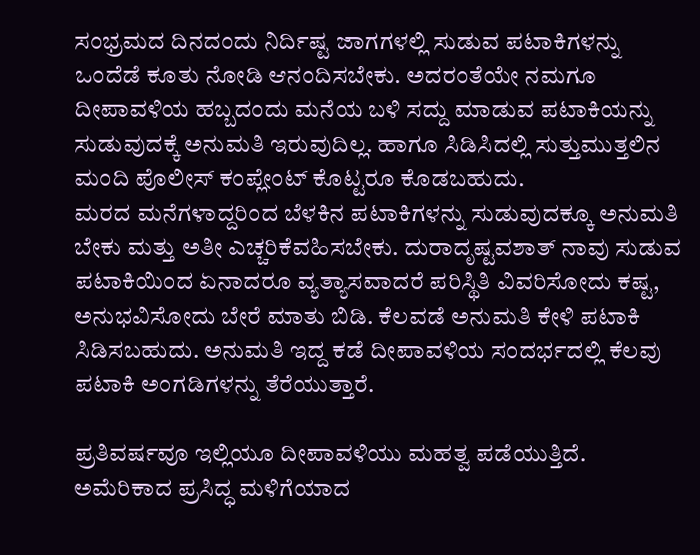ಸಂಭ್ರಮದ ದಿನದಂದು ನಿರ್ದಿಷ್ಟ ಜಾಗಗಳಲ್ಲಿ ಸುಡುವ ಪಟಾಕಿಗಳನ್ನು ಒಂದೆಡೆ ಕೂತು ನೋಡಿ ಆನಂದಿಸಬೇಕು. ಅದರಂತೆಯೇ ನಮಗೂ ದೀಪಾವಳಿಯ ಹಬ್ಬದಂದು ಮನೆಯ ಬಳಿ ಸದ್ದು ಮಾಡುವ ಪಟಾಕಿಯನ್ನು ಸುಡುವುದಕ್ಕೆ ಅನುಮತಿ ಇರುವುದಿಲ್ಲ. ಹಾಗೂ ಸಿಡಿಸಿದಲ್ಲಿ ಸುತ್ತುಮುತ್ತಲಿನ ಮಂದಿ ಪೊಲೀಸ್ ಕಂಪ್ಲೇಂಟ್ ಕೊಟ್ಟರೂ ಕೊಡಬಹುದು.
ಮರದ ಮನೆಗಳಾದ್ದರಿಂದ ಬೆಳಕಿನ ಪಟಾಕಿಗಳನ್ನು ಸುಡುವುದಕ್ಕೂ ಅನುಮತಿ ಬೇಕು ಮತ್ತು ಅತೀ ಎಚ್ಚರಿಕೆವಹಿಸಬೇಕು. ದುರಾದೃಷ್ಟವಶಾತ್ ನಾವು ಸುಡುವ ಪಟಾಕಿಯಿಂದ ಏನಾದರೂ ವ್ಯತ್ಯಾಸವಾದರೆ ಪರಿಸ್ಥಿತಿ ವಿವರಿಸೋದು ಕಷ್ಟ, ಅನುಭವಿಸೋದು ಬೇರೆ ಮಾತು ಬಿಡಿ. ಕೆಲವಡೆ ಅನುಮತಿ ಕೇಳಿ ಪಟಾಕಿ ಸಿಡಿಸಬಹುದು. ಅನುಮತಿ ಇದ್ದ ಕಡೆ ದೀಪಾವಳಿಯ ಸಂದರ್ಭದಲ್ಲಿ ಕೆಲವು ಪಟಾಕಿ ಅಂಗಡಿಗಳನ್ನು ತೆರೆಯುತ್ತಾರೆ.

ಪ್ರತಿವರ್ಷವೂ ಇಲ್ಲಿಯೂ ದೀಪಾವಳಿಯು ಮಹತ್ವ ಪಡೆಯುತ್ತಿದೆ. ಅಮೆರಿಕಾದ ಪ್ರಸಿದ್ಧ ಮಳಿಗೆಯಾದ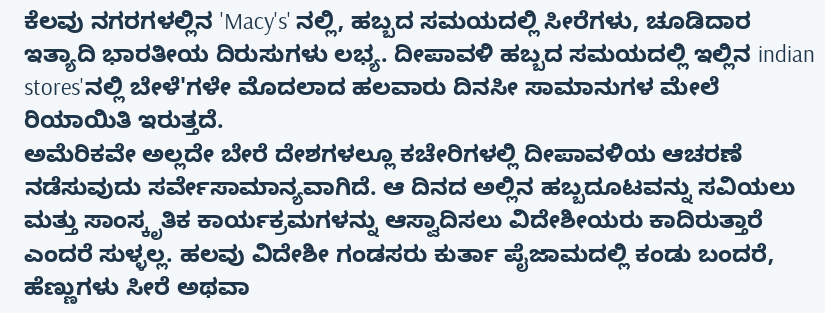ಕೆಲವು ನಗರಗಳಲ್ಲಿನ 'Macy's' ನಲ್ಲಿ, ಹಬ್ಬದ ಸಮಯದಲ್ಲಿ ಸೀರೆಗಳು, ಚೂಡಿದಾರ ಇತ್ಯಾದಿ ಭಾರತೀಯ ದಿರುಸುಗಳು ಲಭ್ಯ. ದೀಪಾವಳಿ ಹಬ್ಬದ ಸಮಯದಲ್ಲಿ ಇಲ್ಲಿನ indian stores'ನಲ್ಲಿ ಬೇಳೆ'ಗಳೇ ಮೊದಲಾದ ಹಲವಾರು ದಿನಸೀ ಸಾಮಾನುಗಳ ಮೇಲೆ ರಿಯಾಯಿತಿ ಇರುತ್ತದೆ.
ಅಮೆರಿಕವೇ ಅಲ್ಲದೇ ಬೇರೆ ದೇಶಗಳಲ್ಲೂ ಕಚೇರಿಗಳಲ್ಲಿ ದೀಪಾವಳಿಯ ಆಚರಣೆ ನಡೆಸುವುದು ಸರ್ವೇಸಾಮಾನ್ಯವಾಗಿದೆ. ಆ ದಿನದ ಅಲ್ಲಿನ ಹಬ್ಬದೂಟವನ್ನು ಸವಿಯಲು ಮತ್ತು ಸಾಂಸ್ಕೃತಿಕ ಕಾರ್ಯಕ್ರಮಗಳನ್ನು ಆಸ್ವಾದಿಸಲು ವಿದೇಶೀಯರು ಕಾದಿರುತ್ತಾರೆ ಎಂದರೆ ಸುಳ್ಳಲ್ಲ. ಹಲವು ವಿದೇಶೀ ಗಂಡಸರು ಕುರ್ತಾ ಪೈಜಾಮದಲ್ಲಿ ಕಂಡು ಬಂದರೆ, ಹೆಣ್ಣುಗಳು ಸೀರೆ ಅಥವಾ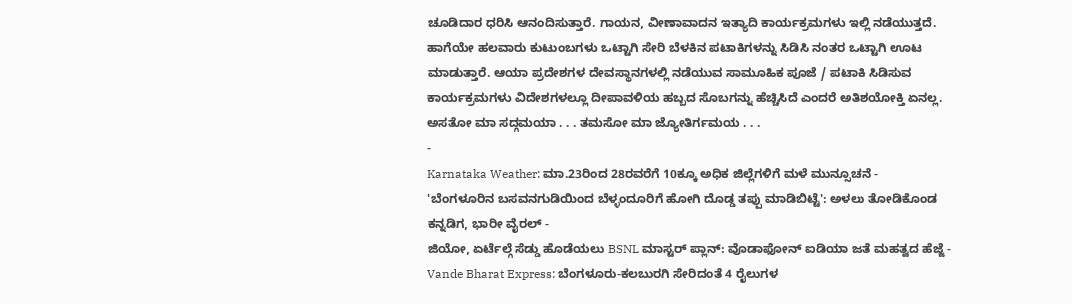ಚೂಡಿದಾರ ಧರಿಸಿ ಆನಂದಿಸುತ್ತಾರೆ. ಗಾಯನ, ವೀಣಾವಾದನ ಇತ್ಯಾದಿ ಕಾರ್ಯಕ್ರಮಗಳು ಇಲ್ಲಿ ನಡೆಯುತ್ತದೆ.
ಹಾಗೆಯೇ ಹಲವಾರು ಕುಟುಂಬಗಳು ಒಟ್ಟಾಗಿ ಸೇರಿ ಬೆಳಕಿನ ಪಟಾಕಿಗಳನ್ನು ಸಿಡಿಸಿ ನಂತರ ಒಟ್ಟಾಗಿ ಊಟ ಮಾಡುತ್ತಾರೆ. ಆಯಾ ಪ್ರದೇಶಗಳ ದೇವಸ್ಥಾನಗಳಲ್ಲಿ ನಡೆಯುವ ಸಾಮೂಹಿಕ ಪೂಜೆ / ಪಟಾಕಿ ಸಿಡಿಸುವ ಕಾರ್ಯಕ್ರಮಗಳು ವಿದೇಶಗಳಲ್ಲೂ ದೀಪಾವಳಿಯ ಹಬ್ಬದ ಸೊಬಗನ್ನು ಹೆಚ್ಚಿಸಿದೆ ಎಂದರೆ ಅತಿಶಯೋಕ್ತಿ ಏನಲ್ಲ.
ಅಸತೋ ಮಾ ಸದ್ಗಮಯಾ . . . ತಮಸೋ ಮಾ ಜ್ಯೋತಿರ್ಗಮಯ . . .
-
Karnataka Weather: ಮಾ.23ರಿಂದ 28ರವರೆಗೆ 10ಕ್ಕೂ ಅಧಿಕ ಜಿಲ್ಲೆಗಳಿಗೆ ಮಳೆ ಮುನ್ಸೂಚನೆ -
'ಬೆಂಗಳೂರಿನ ಬಸವನಗುಡಿಯಿಂದ ಬೆಳ್ಳಂದೂರಿಗೆ ಹೋಗಿ ದೊಡ್ಡ ತಪ್ಪು ಮಾಡಿಬಿಟ್ಟೆ': ಅಳಲು ತೋಡಿಕೊಂಡ ಕನ್ನಡಿಗ, ಭಾರೀ ವೈರಲ್ -
ಜಿಯೋ, ಏರ್ಟೆಲ್ಗೆ ಸೆಡ್ಡು ಹೊಡೆಯಲು BSNL ಮಾಸ್ಟರ್ ಪ್ಲಾನ್: ವೊಡಾಫೋನ್ ಐಡಿಯಾ ಜತೆ ಮಹತ್ವದ ಹೆಜ್ಜೆ -
Vande Bharat Express: ಬೆಂಗಳೂರು-ಕಲಬುರಗಿ ಸೇರಿದಂತೆ 4 ರೈಲುಗಳ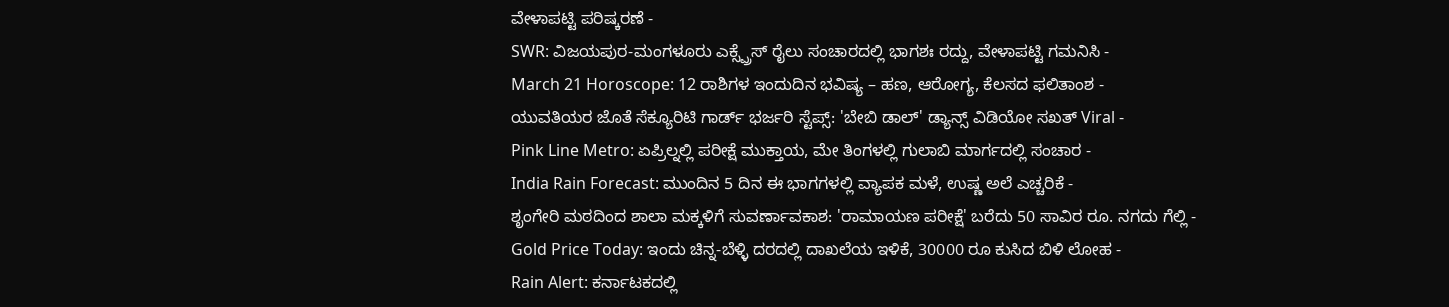ವೇಳಾಪಟ್ಟಿ ಪರಿಷ್ಕರಣೆ -
SWR: ವಿಜಯಪುರ-ಮಂಗಳೂರು ಎಕ್ಸ್ಪ್ರೆಸ್ ರೈಲು ಸಂಚಾರದಲ್ಲಿ ಭಾಗಶಃ ರದ್ದು, ವೇಳಾಪಟ್ಟಿ ಗಮನಿಸಿ -
March 21 Horoscope: 12 ರಾಶಿಗಳ ಇಂದುದಿನ ಭವಿಷ್ಯ – ಹಣ, ಆರೋಗ್ಯ, ಕೆಲಸದ ಫಲಿತಾಂಶ -
ಯುವತಿಯರ ಜೊತೆ ಸೆಕ್ಯೂರಿಟಿ ಗಾರ್ಡ್ ಭರ್ಜರಿ ಸ್ಟೆಪ್ಸ್: 'ಬೇಬಿ ಡಾಲ್' ಡ್ಯಾನ್ಸ್ ವಿಡಿಯೋ ಸಖತ್ Viral -
Pink Line Metro: ಏಪ್ರಿಲ್ನಲ್ಲಿ ಪರೀಕ್ಷೆ ಮುಕ್ತಾಯ, ಮೇ ತಿಂಗಳಲ್ಲಿ ಗುಲಾಬಿ ಮಾರ್ಗದಲ್ಲಿ ಸಂಚಾರ -
India Rain Forecast: ಮುಂದಿನ 5 ದಿನ ಈ ಭಾಗಗಳಲ್ಲಿ ವ್ಯಾಪಕ ಮಳೆ, ಉಷ್ಣ ಅಲೆ ಎಚ್ಚರಿಕೆ -
ಶೃಂಗೇರಿ ಮಠದಿಂದ ಶಾಲಾ ಮಕ್ಕಳಿಗೆ ಸುವರ್ಣಾವಕಾಶ: 'ರಾಮಾಯಣ ಪರೀಕ್ಷೆ' ಬರೆದು 50 ಸಾವಿರ ರೂ. ನಗದು ಗೆಲ್ಲಿ -
Gold Price Today: ಇಂದು ಚಿನ್ನ-ಬೆಳ್ಳಿ ದರದಲ್ಲಿ ದಾಖಲೆಯ ಇಳಿಕೆ, 30000 ರೂ ಕುಸಿದ ಬಿಳಿ ಲೋಹ -
Rain Alert: ಕರ್ನಾಟಕದಲ್ಲಿ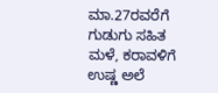ಮಾ.27ರವರೆಗೆ ಗುಡುಗು ಸಹಿತ ಮಳೆ, ಕರಾವಳಿಗೆ ಉಷ್ಣ ಅಲೆ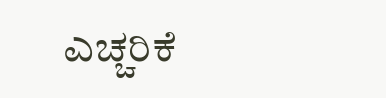ಎಚ್ಚರಿಕೆ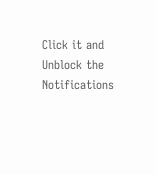Click it and Unblock the Notifications